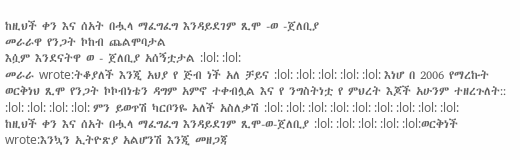ከዚህች ቀን እና ሰአት በሗላ ማፈግፈግ እንዳይደገም ጺሞ -ወ -ጀለቢያ
መራራዋ የንጋት ኮከብ ጨልሞባታል
እሷም እንደናትዋ ወ - ጀለቢያ አሰኝቷታል :lol: :lol:
መራራ wrote:ትቆያለች እንጂ አህያ የ ጅብ ነች አለ ቻይና :lol: :lol: :lol: :lol: :lol: እነሆ በ 2006 የማረኩት ወርቅነህ ጺሞ የንጋት ኮኮብነቴን ዳግም አምኖ ተቀብሏል እና የ ንግስትነቷ የ ምህረት እጆች አሁንም ተዘረጉለት:: :lol: :lol: :lol: :lol: ምን ይወጥሽ ካርቦንዬ አለች አስለቃሽ :lol: :lol: :lol: :lol: :lol: :lol: :lol: :lol: :lol: ከዚህች ቀን እና ሰአት በሗላ ማፈግፈግ እንዳይደገም ጺሞ-ወ-ጀለቢያ :lol: :lol: :lol: :lol: :lol:ወርቅነች wrote:እንኳን ኢትዮጽያ አልሆንሽ እንጂ መዘጋጃ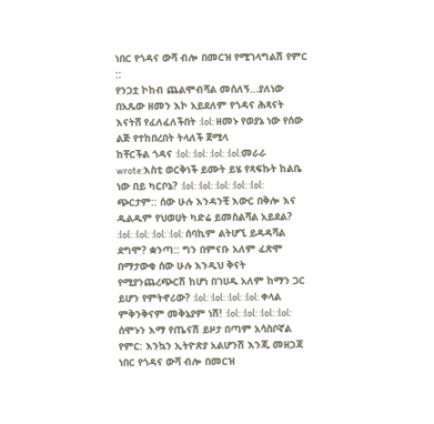ነበር የጎዳና ውሻ ብሎ በመርዝ የሚገላግልሽ የምር ::
የንጋቷ ኮከብ ጨልሞብሻል መሰለኝ...ያለነው በአጼው ዘመን እኮ አይደለም የጎዳና ሕጻናት እናትሸ የፈለፈለችበት :lol: ዘመኑ የወያኔ ነው የሰው ልጅ የተከበረበት ትላለች ጀሚላ
ከቸርችል ጎዳና :lol: :lol: :lol: :lol:መራራ wrote:እስቲ ወርቅነች ይሙት ይሄ የጻፍኩት ከልቤ ነው በይ ካርቦኔ? :lol: :lol: :lol: :lol: :lol: ጭርታም:: ሰው ሁሉ እንዳንቺ እውር በቅሎ እና ዱልዱም የህወሀት ካድሬ ይመስልሻል አይደል? :lol: :lol: :lol: :lol: ሰባኪም ልትሆኚ ይዳዳሻል ደግሞ? ቋንጣ:: ግን በምናቡ አለም ፈጽሞ በማታውቂ ሰው ሁሉ እንዲህ ቅናት የሚያንጨረጭርሽ ከሆነ በገሀዱ አለም ከማን ጋር ይሆን የምትኖሪው? :lol: :lol: :lol: :lol: ቀላል ምቅንቅናም መቅኔያም ነሽ! :lol: :lol: :lol: :lol: ሰሞኑን እማ የጤናሽ ይዞታ በጣም አሳስቦኛል የምር: እንኳን ኢትዮጽያ አልሆንሽ እንጂ መዘጋጃ ነበር የጎዳና ውሻ ብሎ በመርዝ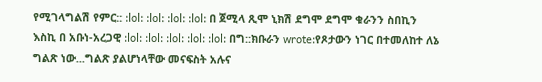የሚገላግልሽ የምር:: :lol: :lol: :lol: :lol: በ ጀሚላ ጺሞ ኒክሽ ደግሞ ደግሞ ቁራንን ስበኪን እስኪ በ አቡነ-አረጋዊ :lol: :lol: :lol: :lol: :lol: በግ::ክቡራን wrote:የጾታውን ነገር በተመለከተ ለኔ ግልጽ ነው...ግልጽ ያልሆነላቸው መናፍስት አሉና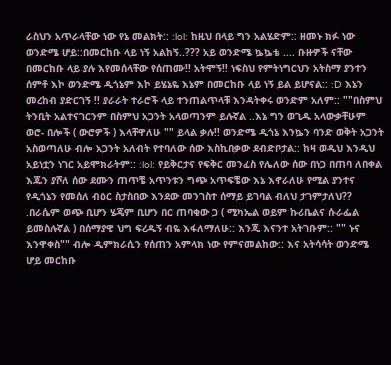ራስህን አጥራላቸው ነው የኔ መልክት:: :lol: ከዚህ በላይ ግን አልሄድም:: ዘመኑ ክፉ ነው ወንድሜ ሆይ::በመርከቡ ላይ ነኝ አልከኝ..??? አይ ወንድሜ ኴኴቴ .... ቡዙዎች ናቸው በመርከቡ ላይ ያሉ እየመሰላቸው የሰጠሙ!! አትሞኝ!! ነፍስህ የምትነግርህን አትስማ ያንተን ሰምቶ እኮ ወንድሜ ዲጎኔም እኮ ይሄኔዬ እኔም በመርከቡ ላይ ነኝ ይል ይሆናል:: :D እኔን መረከብ ያድርገኝ !! ያራራት ተራሮች ላይ ተንጠልጥላቹ እንዳትቀሩ ወንድም አለም:: ""በስምህ ትንቢት አልተናገርንም በስምህ አጋንት አላወጣንም ይሉኛል ..እኔ ግን ወጊዱ አላውቃቸሁም ወሮ- በሎች ( ውሮዎች ) እላቸዋለሁ "" ይላል ቃሉ!! ወንድሜ ዲጎኔ እንኴን ባንድ ወቅት አጋንት አስወጣለሁ ብሎ አጋንት አለብት የተባለው ሰው እስኪበቃው ደብድቦታል:: ከዛ ወዲህ እንዲህ አይነቷን ነገር አይሞክራትም:: :lol: የይቅርታና የፍቅር መንፈስ የሌለው ሰው በነጋ በጠባ ለበቀል እጁን ያሾለ ሰው ደሙን ጠጥቼ አጥንቱን ግጭ አጥፍቼው እኔ እኖራለሁ የሚል ያንተና የዲጎኔን የመሰለ ብዕር ስታስበው እንደው መንገስተ ሰማይ ይገባል ብለህ ታገምታለህ?? .በራሴም ወጭ ቢሆን ሄጄም ቢሆን በር ጠባቂው ጋ ( ሚካኤል ወይም ኩሪቤልና ሱራፌል ይመስሉኛል ) በሰማያዊ ህግ ፍረዱኝ ብዬ እፋለማለሁ:: እንጂ እናንተ አትገቡም:: "" ኑና እንዋቀስ"" ብሎ ዲምክራሲን የሰጠን አምላክ ነው የምናመልከው:: እና አትሳሳት ወንድሜ ሆይ መርከቡ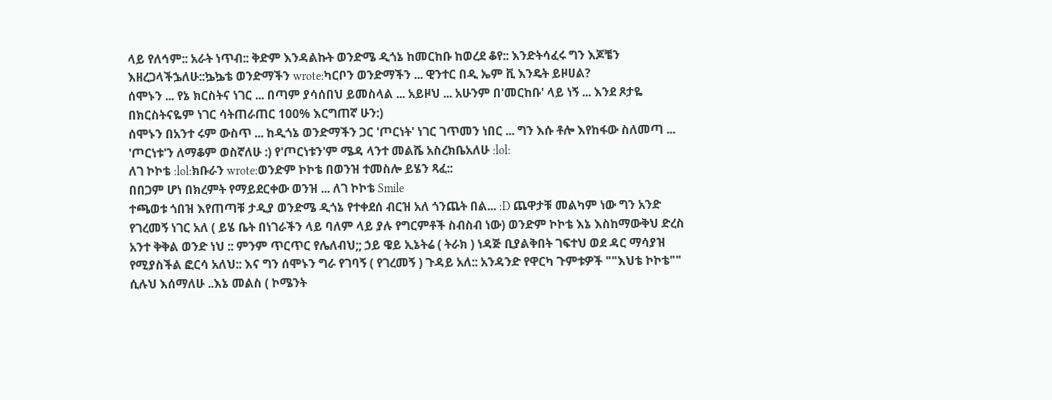ላይ የለኅም:: አራት ነጥብ:: ቅድም እንዳልኩት ወንድሜ ዲጎኔ ከመርከቡ ከወረደ ቆየ:: እንድትሳፈሩ ግን እጆቼን እዘረጋላችኌለሁ::ኴኴቴ ወንድማችን wrote:ካርቦን ወንድማችን ... ዊንተር በዲ ኤም ቪ እንዴት ይዞሀል?
ሰሞኑን ... የኔ ክርስትና ነገር ... በጣም ያሳሰበህ ይመስላል ... አይዞህ ... አሁንም በ'መርከቡ' ላይ ነኝ ... እንደ ጾታዬ በክርስትናዬም ነገር ሳትጠራጠር 100% እርግጠኛ ሁን:)
ሰሞኑን በአንተ ሩም ውስጥ ... ከዲጎኔ ወንድማችን ጋር 'ጦርነት' ነገር ገጥመን ነበር ... ግን እሱ ቶሎ እየከፋው ስለመጣ ... 'ጦርነቱ'ን ለማቆም ወስኛለሁ :) የ'ጦርነቱን'ም ሜዳ ላንተ መልሼ አስረክቤአለሁ :lol:
ለገ ኮኮቴ :lol:ክቡራን wrote:ወንድም ኮኮቴ በወንዝ ተመስሎ ይሄን ጻፈ::
በበጋም ሆነ በክረምት የማይደርቀው ወንዝ ... ለገ ኮኮቴ Smile
ተጫወቱ ጎበዝ እየጠጣቹ ታዲያ ወንድሜ ዲጎኔ የተቀደሰ ብርዝ አለ ጎንጨት በል... :D ጨዋታቹ መልካም ነው ግን አንድ የገረመኝ ነገር አለ ( ይሄ ቤት በነገራችን ላይ ባለም ላይ ያሉ የግርምቶች ስብስብ ነው) ወንድም ኮኮቴ እኔ እስከማውቅህ ድረስ አንተ ቅቅል ወንድ ነህ :: ምንም ጥርጥር የሌለብህ;; ኃይ ዌይ ኢኔትሬ ( ትራክ ) ነዳጅ ቢያልቅበት ገፍተህ ወደ ዳር ማሳያዝ የሚያስችል ፎርሳ አለህ:: እና ግን ሰሞኑን ግራ የገባኝ ( የገረመኝ ) ጉዳይ አለ:: አንዳንድ የዋርካ ጉምቱዎች ""እህቴ ኮኮቴ"" ሲሉህ እሰማለሁ ..እኔ መልስ ( ኮሜንት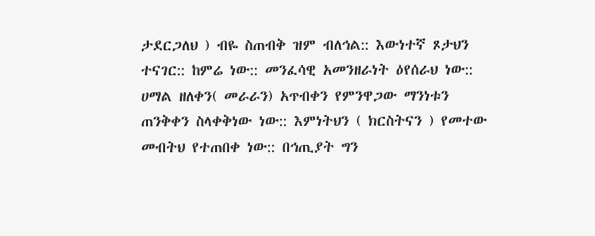ታደርጋለህ ) ብዬ ስጠብቅ ዝም ብለኅል:: እውነተኛ ጾታህን ተናገር:: ከምሬ ነው:: መንፈሳዊ አመንዘራነት ዕየሰራህ ነው:: ሀማል ዘለቀን( መራራን) አጥብቀን የምንዋጋው ማንነቱን ጠንቅቀን ስላቀቅነው ነው:: እምነትህን ( ክርስትናን ) የመተው መብትህ የተጠበቀ ነው:: በኅጢያት ግን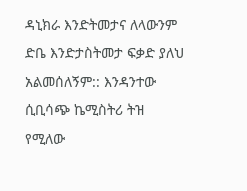ዳኒክራ እንድትመታና ለላውንም ድቤ እንድታስትመታ ፍቃድ ያለህ አልመሰለኝም:: እንዳንተው ሲቢሳጭ ኬሚስትሪ ትዝ የሚለው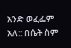አንድ ወፈፌም አለ:: በሴት ስም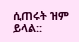ሲጠሩት ዝም ይላል::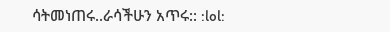ሳትመነጠሩ..ራሳችሁን አጥሩ:: :lol: